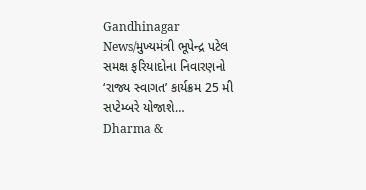Gandhinagar News/મુખ્યમંત્રી ભૂપેન્દ્ર પટેલ સમક્ષ ફરિયાદોના નિવારણનો ‘રાજ્ય સ્વાગત’ કાર્યક્રમ 25 મી સપ્ટેમ્બરે યોજાશે…
Dharma &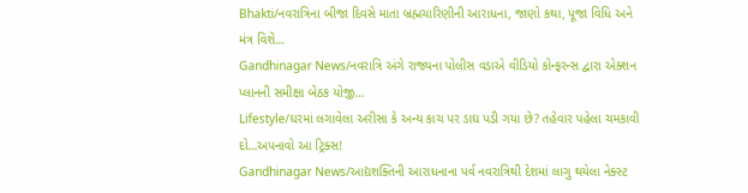Bhakti/નવરાત્રિના બીજા દિવસે માતા બ્રહ્મચારિણીની આરાધના, જાણો કથા, પૂજા વિધિ અને મંત્ર વિશે…
Gandhinagar News/નવરાત્રિ અંગે રાજ્યના પોલીસ વડાએ વીડિયો કોન્ફરન્સ દ્વારા એક્શન પ્લાનની સમીક્ષા બેઠક યોજી…
Lifestyle/ઘરમાં લગાવેલા અરીસા કે અન્ય કાચ પર ડાઘ પડી ગયા છે? તહેવાર પહેલા ચમકાવી દો…અપનાવો આ ટ્રિક્સ!
Gandhinagar News/આદ્યશક્તિની આરાધનાના પર્વ નવરાત્રિથી દેશમાં લાગુ થયેલા નેક્સ્ટ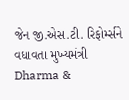જેન જી.એસ.ટી. રિફોર્મ્સને વધાવતા મુખ્યમંત્રી
Dharma &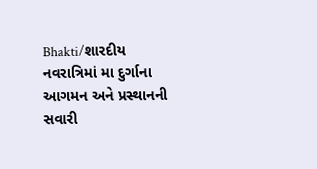Bhakti/શારદીય નવરાત્રિમાં મા દુર્ગાના આગમન અને પ્રસ્થાનની સવારી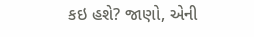કઇ હશે? જાણો, એની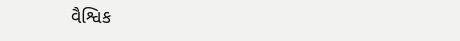વૈશ્વિક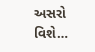અસરો વિશે…